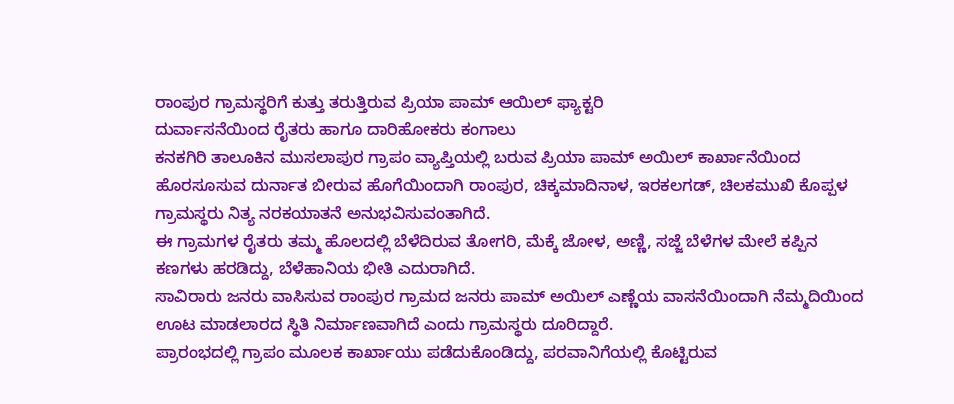ರಾಂಪುರ ಗ್ರಾಮಸ್ಥರಿಗೆ ಕುತ್ತು ತರುತ್ತಿರುವ ಪ್ರಿಯಾ ಪಾಮ್ ಆಯಿಲ್ ಫ್ಯಾಕ್ಟರಿ
ದುರ್ವಾಸನೆಯಿಂದ ರೈತರು ಹಾಗೂ ದಾರಿಹೋಕರು ಕಂಗಾಲು
ಕನಕಗಿರಿ ತಾಲೂಕಿನ ಮುಸಲಾಪುರ ಗ್ರಾಪಂ ವ್ಯಾಪ್ತಿಯಲ್ಲಿ ಬರುವ ಪ್ರಿಯಾ ಪಾಮ್ ಅಯಿಲ್ ಕಾರ್ಖಾನೆಯಿಂದ ಹೊರಸೂಸುವ ದುರ್ನಾತ ಬೀರುವ ಹೊಗೆಯಿಂದಾಗಿ ರಾಂಪುರ, ಚಿಕ್ಕಮಾದಿನಾಳ, ಇರಕಲಗಡ್, ಚಿಲಕಮುಖಿ ಕೊಪ್ಪಳ ಗ್ರಾಮಸ್ಥರು ನಿತ್ಯ ನರಕಯಾತನೆ ಅನುಭವಿಸುವಂತಾಗಿದೆ.
ಈ ಗ್ರಾಮಗಳ ರೈತರು ತಮ್ಮ ಹೊಲದಲ್ಲಿ ಬೆಳೆದಿರುವ ತೋಗರಿ, ಮೆಕ್ಕೆ ಜೋಳ, ಅಣ್ಣಿ, ಸಜ್ಜೆ ಬೆಳೆಗಳ ಮೇಲೆ ಕಪ್ಪಿನ ಕಣಗಳು ಹರಡಿದ್ದು, ಬೆಳೆಹಾನಿಯ ಭೀತಿ ಎದುರಾಗಿದೆ.
ಸಾವಿರಾರು ಜನರು ವಾಸಿಸುವ ರಾಂಪುರ ಗ್ರಾಮದ ಜನರು ಪಾಮ್ ಅಯಿಲ್ ಎಣ್ಣೆಯ ವಾಸನೆಯಿಂದಾಗಿ ನೆಮ್ಮದಿಯಿಂದ ಊಟ ಮಾಡಲಾರದ ಸ್ಥಿತಿ ನಿರ್ಮಾಣವಾಗಿದೆ ಎಂದು ಗ್ರಾಮಸ್ಥರು ದೂರಿದ್ದಾರೆ.
ಪ್ರಾರಂಭದಲ್ಲಿ ಗ್ರಾಪಂ ಮೂಲಕ ಕಾರ್ಖಾಯು ಪಡೆದುಕೊಂಡಿದ್ದು, ಪರವಾನಿಗೆಯಲ್ಲಿ ಕೊಟ್ಟಿರುವ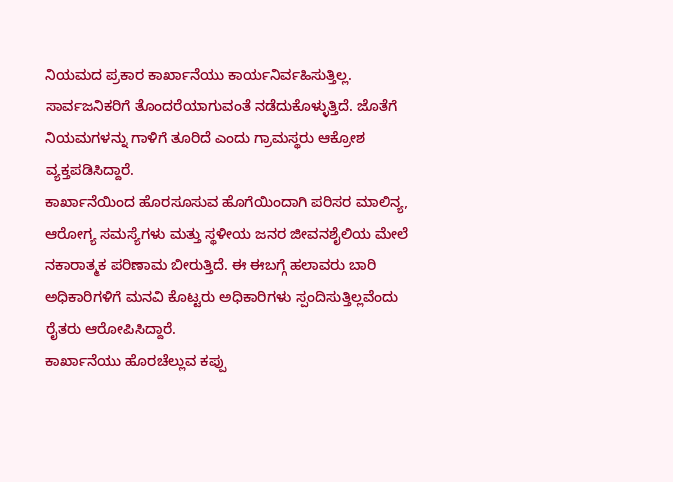ನಿಯಮದ ಪ್ರಕಾರ ಕಾರ್ಖಾನೆಯು ಕಾರ್ಯನಿರ್ವಹಿಸುತ್ತಿಲ್ಲ. ಸಾರ್ವಜನಿಕರಿಗೆ ತೊಂದರೆಯಾಗುವಂತೆ ನಡೆದುಕೊಳ್ಳುತ್ತಿದೆ. ಜೊತೆಗೆ ನಿಯಮಗಳನ್ನು ಗಾಳಿಗೆ ತೂರಿದೆ ಎಂದು ಗ್ರಾಮಸ್ಥರು ಆಕ್ರೋಶ ವ್ಯಕ್ತಪಡಿಸಿದ್ದಾರೆ.
ಕಾರ್ಖಾನೆಯಿಂದ ಹೊರಸೂಸುವ ಹೊಗೆಯಿಂದಾಗಿ ಪರಿಸರ ಮಾಲಿನ್ಯ, ಆರೋಗ್ಯ ಸಮಸ್ಯೆಗಳು ಮತ್ತು ಸ್ಥಳೀಯ ಜನರ ಜೀವನಶೈಲಿಯ ಮೇಲೆ ನಕಾರಾತ್ಮಕ ಪರಿಣಾಮ ಬೀರುತ್ತಿದೆ. ಈ ಈಬಗ್ಗೆ ಹಲಾವರು ಬಾರಿ ಅಧಿಕಾರಿಗಳಿಗೆ ಮನವಿ ಕೊಟ್ಟರು ಅಧಿಕಾರಿಗಳು ಸ್ಪಂದಿಸುತ್ತಿಲ್ಲವೆಂದು ರೈತರು ಆರೋಪಿಸಿದ್ದಾರೆ.
ಕಾರ್ಖಾನೆಯು ಹೊರಚೆಲ್ಲುವ ಕಪ್ಪು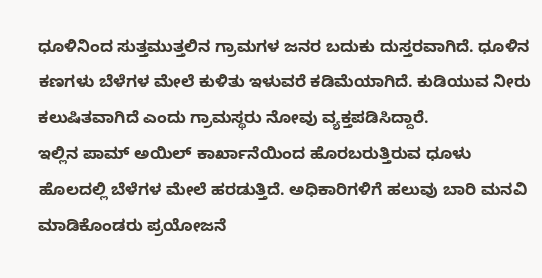ಧೂಳಿನಿಂದ ಸುತ್ತಮುತ್ತಲಿನ ಗ್ರಾಮಗಳ ಜನರ ಬದುಕು ದುಸ್ತರವಾಗಿದೆ. ಧೂಳಿನ ಕಣಗಳು ಬೆಳೆಗಳ ಮೇಲೆ ಕುಳಿತು ಇಳುವರೆ ಕಡಿಮೆಯಾಗಿದೆ. ಕುಡಿಯುವ ನೀರು ಕಲುಷಿತವಾಗಿದೆ ಎಂದು ಗ್ರಾಮಸ್ಥರು ನೋವು ವ್ಯಕ್ತಪಡಿಸಿದ್ದಾರೆ.
ಇಲ್ಲಿನ ಪಾಮ್ ಅಯಿಲ್ ಕಾರ್ಖಾನೆಯಿಂದ ಹೊರಬರುತ್ತಿರುವ ಧೂಳು ಹೊಲದಲ್ಲಿ ಬೆಳೆಗಳ ಮೇಲೆ ಹರಡುತ್ತಿದೆ. ಅಧಿಕಾರಿಗಳಿಗೆ ಹಲುವು ಬಾರಿ ಮನವಿ ಮಾಡಿಕೊಂಡರು ಪ್ರಯೋಜನೆ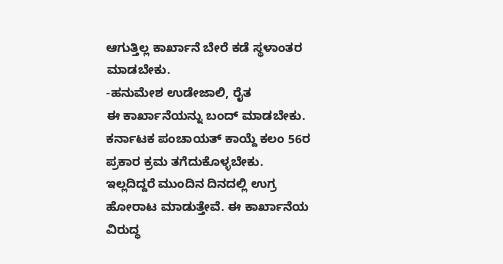ಆಗುತ್ತಿಲ್ಲ ಕಾರ್ಖಾನೆ ಬೇರೆ ಕಡೆ ಸ್ಥಳಾಂತರ ಮಾಡಬೇಕು.
-ಹನುಮೇಶ ಉಡೇಜಾಲಿ, ರೈತ
ಈ ಕಾರ್ಖಾನೆಯನ್ನು ಬಂದ್ ಮಾಡಬೇಕು. ಕರ್ನಾಟಕ ಪಂಚಾಯತ್ ಕಾಯ್ದೆ ಕಲಂ 56ರ ಪ್ರಕಾರ ಕ್ರಮ ತಗೆದುಕೊಳ್ಳಬೇಕು. ಇಲ್ಲದಿದ್ದರೆ ಮುಂದಿನ ದಿನದಲ್ಲಿ ಉಗ್ರ ಹೋರಾಟ ಮಾಡುತ್ತೇವೆ. ಈ ಕಾರ್ಖಾನೆಯ ವಿರುದ್ಧ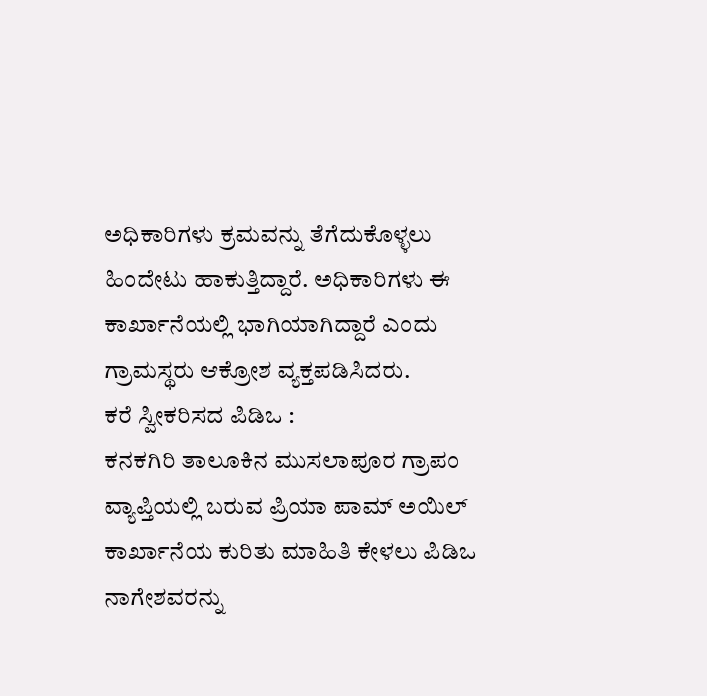ಅಧಿಕಾರಿಗಳು ಕ್ರಮವನ್ನು ತೆಗೆದುಕೊಳ್ಳಲು ಹಿಂದೇಟು ಹಾಕುತ್ತಿದ್ದಾರೆ. ಅಧಿಕಾರಿಗಳು ಈ ಕಾರ್ಖಾನೆಯಲ್ಲಿ ಭಾಗಿಯಾಗಿದ್ದಾರೆ ಎಂದು ಗ್ರಾಮಸ್ಥರು ಆಕ್ರೋಶ ವ್ಯಕ್ತಪಡಿಸಿದರು.
ಕರೆ ಸ್ವೀಕರಿಸದ ಪಿಡಿಒ :
ಕನಕಗಿರಿ ತಾಲೂಕಿನ ಮುಸಲಾಪೂರ ಗ್ರಾಪಂ ವ್ಯಾಪ್ತಿಯಲ್ಲಿ ಬರುವ ಪ್ರಿಯಾ ಪಾಮ್ ಅಯಿಲ್ ಕಾರ್ಖಾನೆಯ ಕುರಿತು ಮಾಹಿತಿ ಕೇಳಲು ಪಿಡಿಒ ನಾಗೇಶವರನ್ನು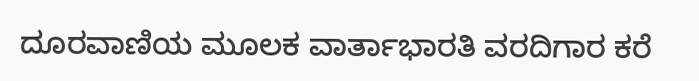ದೂರವಾಣಿಯ ಮೂಲಕ ವಾರ್ತಾಭಾರತಿ ವರದಿಗಾರ ಕರೆ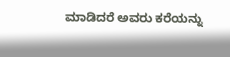ಮಾಡಿದರೆ ಅವರು ಕರೆಯನ್ನು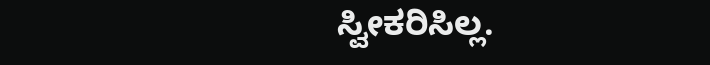ಸ್ವೀಕರಿಸಿಲ್ಲ.